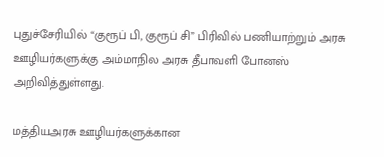புதுச்சேரியில் “குரூப் பி, குரூப் சி” பிரிவில் பணியாற்றும் அரசு ஊழியர்களுக்கு அம்மாநில அரசு தீபாவளி போனஸ் அறிவித்துள்ளது.

மத்தியஅரசு ஊழியர்களுக்கான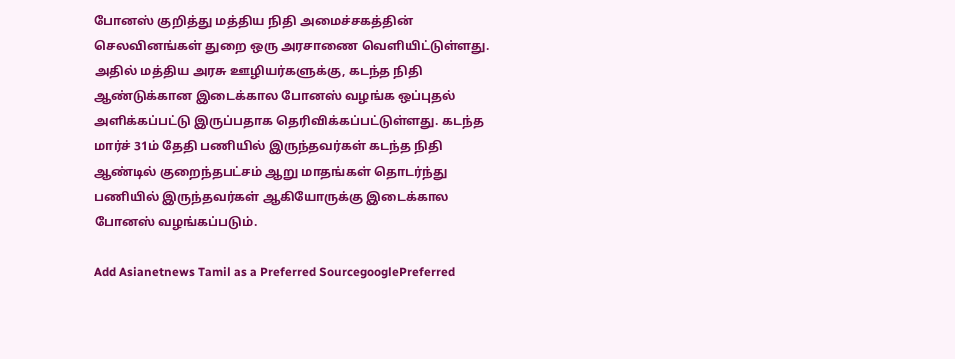போனஸ் குறித்து மத்திய நிதி அமைச்சகத்தின் செலவினங்கள் துறை ஒரு அரசாணை வெளியிட்டுள்ளது. அதில் மத்திய அரசு ஊழியர்களுக்கு, கடந்த நிதி ஆண்டுக்கான இடைக்கால போனஸ் வழங்க ஒப்புதல் அளிக்கப்பட்டு இருப்பதாக தெரிவிக்கப்பட்டுள்ளது. கடந்த மார்ச் 31ம் தேதி பணியில் இருந்தவர்கள் கடந்த நிதி ஆண்டில் குறைந்தபட்சம் ஆறு மாதங்கள் தொடர்ந்து பணியில் இருந்தவர்கள் ஆகியோருக்கு இடைக்கால போனஸ் வழங்கப்படும்.

Add Asianetnews Tamil as a Preferred SourcegooglePreferred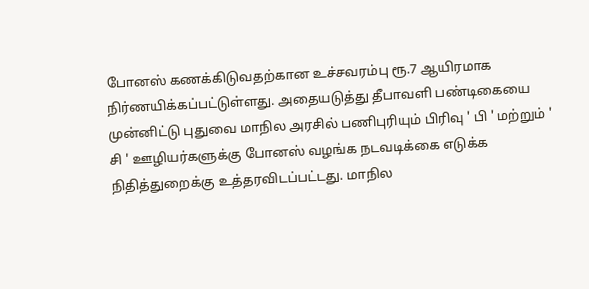போனஸ் கணக்கிடுவதற்கான உச்சவரம்பு ரூ.7 ஆயிரமாக நிர்ணயிக்கப்பட்டுள்ளது. அதையடுத்து தீபாவளி பண்டிகையை முன்னிட்டு புதுவை மாநில அரசில் பணிபுரியும் பிரிவு ' பி ' மற்றும் ' சி ' ஊழியர்களுக்கு போனஸ் வழங்க நடவடிக்கை எடுக்க நிதித்துறைக்கு உத்தரவிடப்பட்டது. மாநில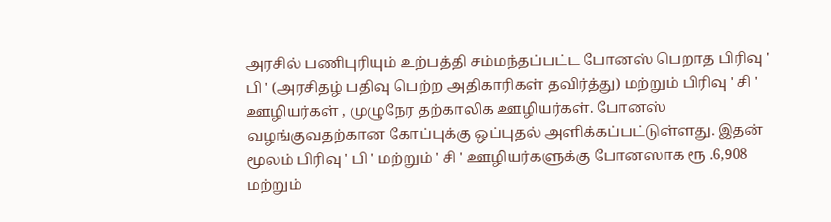அரசில் பணிபுரியும் உற்பத்தி சம்மந்தப்பட்ட போனஸ் பெறாத பிரிவு ' பி ' (அரசிதழ் பதிவு பெற்ற அதிகாரிகள் தவிர்த்து) மற்றும் பிரிவு ' சி ' ஊழியர்கள் , முழுநேர தற்காலிக ஊழியர்கள். போனஸ் வழங்குவதற்கான கோப்புக்கு ஒப்புதல் அளிக்கப்பட்டுள்ளது. இதன் மூலம் பிரிவு ' பி ' மற்றும் ' சி ' ஊழியர்களுக்கு போனஸாக ரூ .6,908 மற்றும்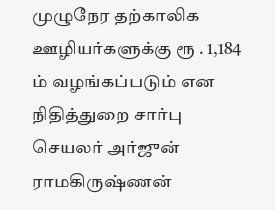முழுநேர தற்காலிக ஊழியர்களுக்கு ரூ . 1,184 ம் வழங்கப்படும் என நிதித்துறை சார்பு செயலர் அர்ஜுன் ராமகிருஷ்ணன்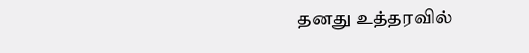தனது உத்தரவில்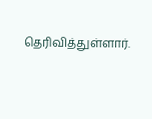தெரிவித்துள்ளார்.